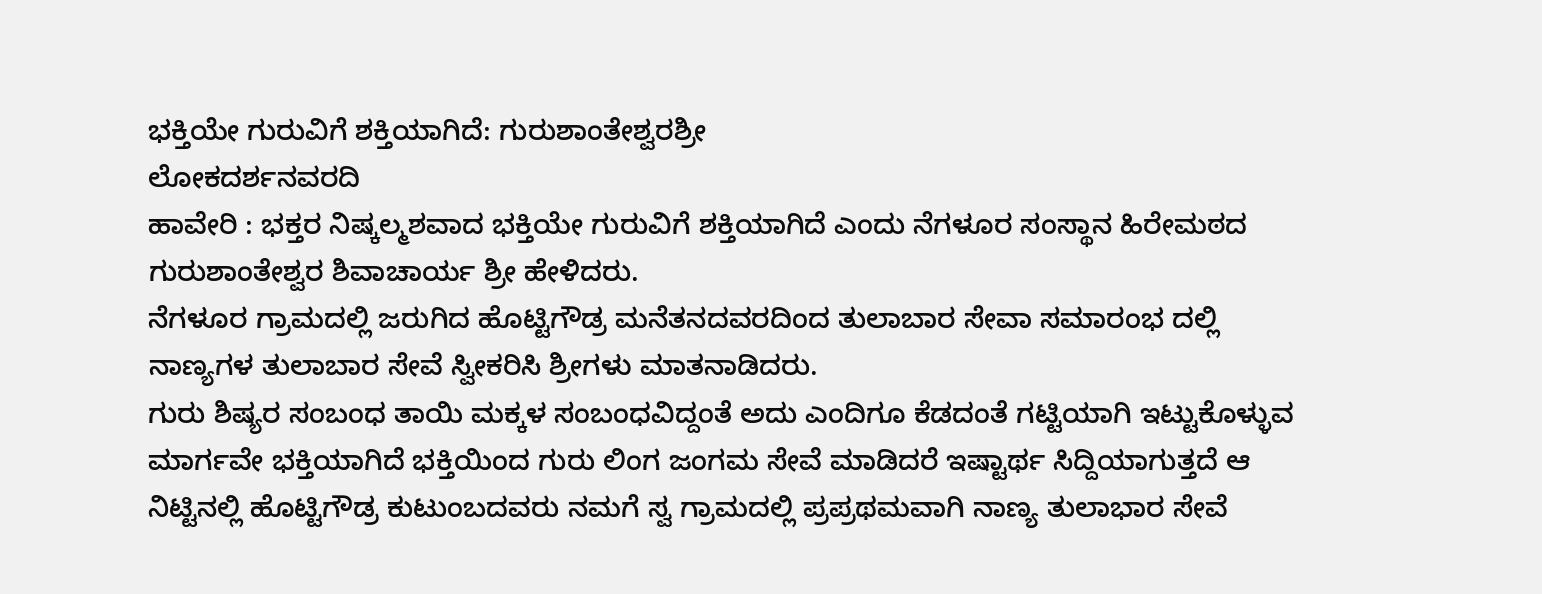ಭಕ್ತಿಯೇ ಗುರುವಿಗೆ ಶಕ್ತಿಯಾಗಿದೆ: ಗುರುಶಾಂತೇಶ್ವರಶ್ರೀ
ಲೋಕದರ್ಶನವರದಿ
ಹಾವೇರಿ : ಭಕ್ತರ ನಿಷ್ಕಲ್ಮಶವಾದ ಭಕ್ತಿಯೇ ಗುರುವಿಗೆ ಶಕ್ತಿಯಾಗಿದೆ ಎಂದು ನೆಗಳೂರ ಸಂಸ್ಥಾನ ಹಿರೇಮಠದ ಗುರುಶಾಂತೇಶ್ವರ ಶಿವಾಚಾರ್ಯ ಶ್ರೀ ಹೇಳಿದರು.
ನೆಗಳೂರ ಗ್ರಾಮದಲ್ಲಿ ಜರುಗಿದ ಹೊಟ್ಟಿಗೌಡ್ರ ಮನೆತನದವರದಿಂದ ತುಲಾಬಾರ ಸೇವಾ ಸಮಾರಂಭ ದಲ್ಲಿ ನಾಣ್ಯಗಳ ತುಲಾಬಾರ ಸೇವೆ ಸ್ವೀಕರಿಸಿ ಶ್ರೀಗಳು ಮಾತನಾಡಿದರು.
ಗುರು ಶಿಷ್ಯರ ಸಂಬಂಧ ತಾಯಿ ಮಕ್ಕಳ ಸಂಬಂಧವಿದ್ದಂತೆ ಅದು ಎಂದಿಗೂ ಕೆಡದಂತೆ ಗಟ್ಟಿಯಾಗಿ ಇಟ್ಟುಕೊಳ್ಳುವ ಮಾರ್ಗವೇ ಭಕ್ತಿಯಾಗಿದೆ ಭಕ್ತಿಯಿಂದ ಗುರು ಲಿಂಗ ಜಂಗಮ ಸೇವೆ ಮಾಡಿದರೆ ಇಷ್ಟಾರ್ಥ ಸಿದ್ದಿಯಾಗುತ್ತದೆ ಆ ನಿಟ್ಟಿನಲ್ಲಿ ಹೊಟ್ಟಿಗೌಡ್ರ ಕುಟುಂಬದವರು ನಮಗೆ ಸ್ವ ಗ್ರಾಮದಲ್ಲಿ ಪ್ರಪ್ರಥಮವಾಗಿ ನಾಣ್ಯ ತುಲಾಭಾರ ಸೇವೆ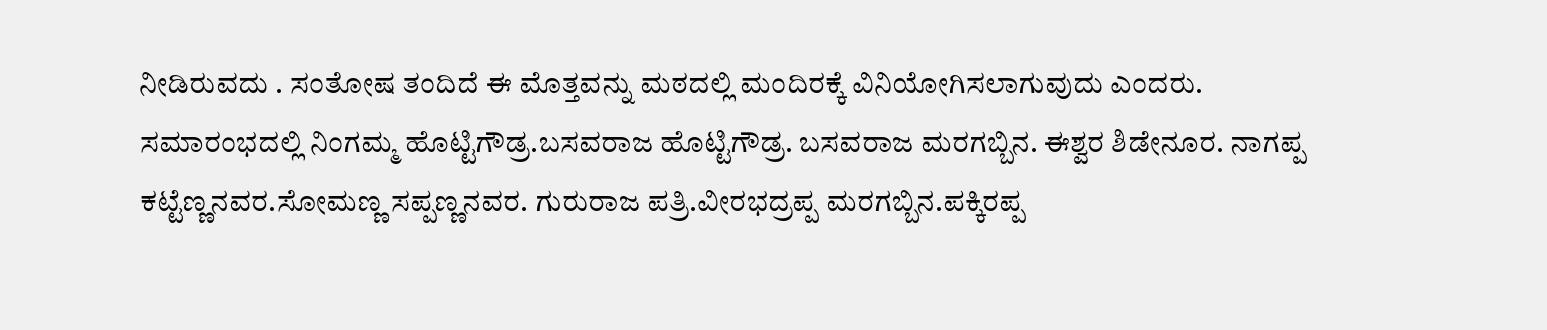ನೀಡಿರುವದು . ಸಂತೋಷ ತಂದಿದೆ ಈ ಮೊತ್ತವನ್ನು ಮಠದಲ್ಲಿ ಮಂದಿರಕ್ಕೆ ವಿನಿಯೋಗಿಸಲಾಗುವುದು ಎಂದರು.
ಸಮಾರಂಭದಲ್ಲಿ ನಿಂಗಮ್ಮ ಹೊಟ್ಟಿಗೌಡ್ರ.ಬಸವರಾಜ ಹೊಟ್ಟಿಗೌಡ್ರ. ಬಸವರಾಜ ಮರಗಬ್ಬಿನ. ಈಶ್ವರ ಶಿಡೇನೂರ. ನಾಗಪ್ಪ ಕಟ್ಟೆಣ್ಣನವರ.ಸೋಮಣ್ಣ ಸಪ್ಪಣ್ಣನವರ. ಗುರುರಾಜ ಪತ್ರಿ.ವೀರಭದ್ರಪ್ಪ ಮರಗಬ್ಬಿನ.ಪಕ್ಕಿರಪ್ಪ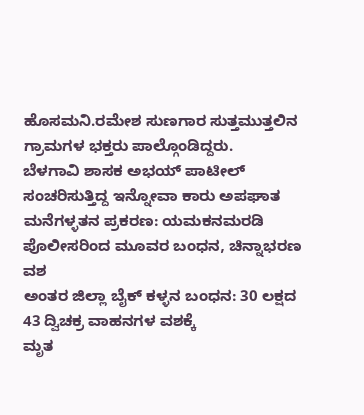ಹೊಸಮನಿ.ರಮೇಶ ಸುಣಗಾರ ಸುತ್ತಮುತ್ತಲಿನ ಗ್ರಾಮಗಳ ಭಕ್ತರು ಪಾಲ್ಗೊಂಡಿದ್ದರು.
ಬೆಳಗಾವಿ ಶಾಸಕ ಅಭಯ್ ಪಾಟೀಲ್ ಸಂಚರಿಸುತ್ತಿದ್ದ ಇನ್ನೋವಾ ಕಾರು ಅಪಘಾತ
ಮನೆಗಳ್ಳತನ ಪ್ರಕರಣ: ಯಮಕನಮರಡಿ ಪೊಲೀಸರಿಂದ ಮೂವರ ಬಂಧನ, ಚಿನ್ನಾಭರಣ ವಶ
ಅಂತರ ಜಿಲ್ಲಾ ಬೈಕ್ ಕಳ್ಳನ ಬಂಧನ: 30 ಲಕ್ಷದ 43 ದ್ವಿಚಕ್ರ ವಾಹನಗಳ ವಶಕ್ಕೆ
ಮೃತ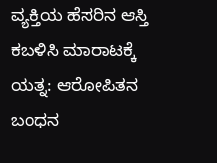ವ್ಯಕ್ತಿಯ ಹೆಸರಿನ ಆಸ್ತಿ ಕಬಳಿಸಿ ಮಾರಾಟಕ್ಕೆ ಯತ್ನ: ಆರೋಪಿತನ ಬಂಧನ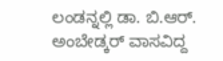ಲಂಡನ್ನಲ್ಲಿ ಡಾ. ಬಿ.ಆರ್. ಅಂಬೇಡ್ಕರ್ ವಾಸವಿದ್ದ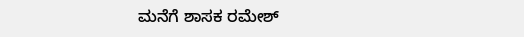ಮನೆಗೆ ಶಾಸಕ ರಮೇಶ್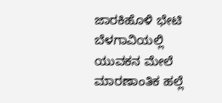ಜಾರಕಿಹೊಳಿ ಭೇಟಿ
ಬೆಳಗಾವಿಯಲ್ಲಿ ಯುವಕನ ಮೇಲೆ ಮಾರಣಾಂತಿಕ ಹಲ್ಲೆ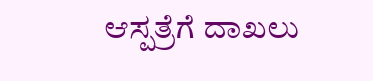ಆಸ್ಪತ್ರೆಗೆ ದಾಖಲು